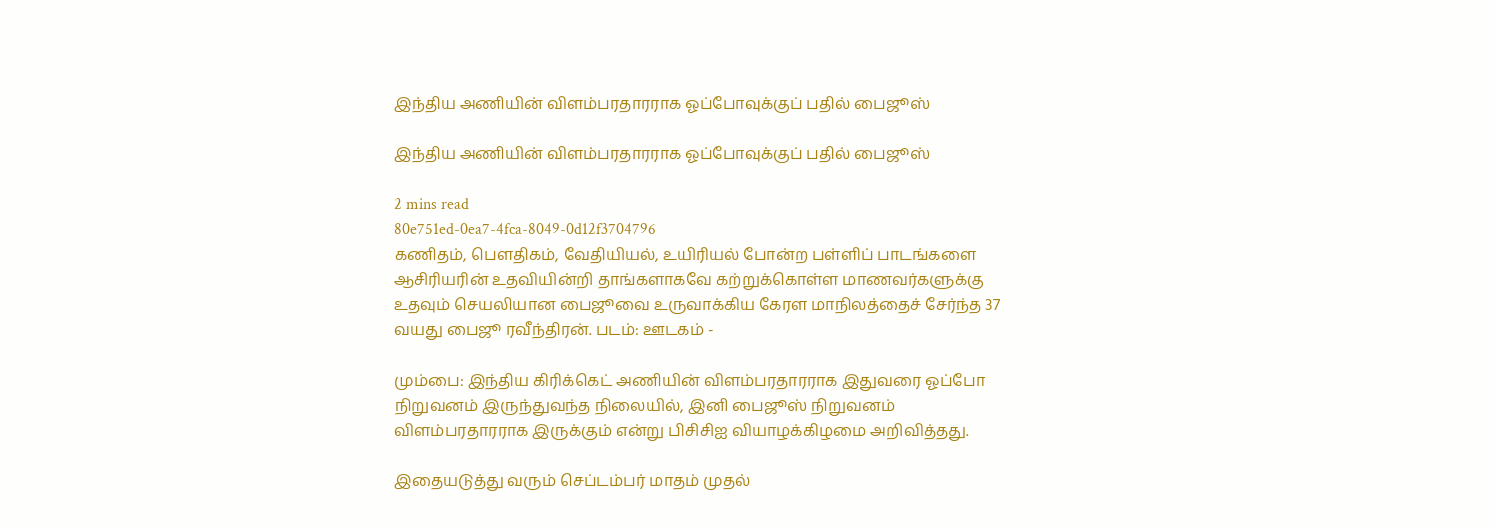இந்திய அணியின் விளம்பரதாரராக ஓப்போவுக்குப் பதில் பைஜூஸ்

இந்திய அணியின் விளம்பரதாரராக ஓப்போவுக்குப் பதில் பைஜூஸ்

2 mins read
80e751ed-0ea7-4fca-8049-0d12f3704796
கணிதம், பௌதிகம், வேதியியல், உயிரியல் போன்ற பள்ளிப் பாடங்களை ஆசிரியரின் உதவியின்றி தாங்களாகவே கற்றுக்கொள்ள மாணவர்களுக்கு உதவும் செயலியான பைஜூவை உருவாக்கிய கேரள மாநிலத்தைச் சேர்ந்த 37 வயது பைஜூ ரவீந்திரன். படம்: ஊடகம் -

மும்பை: இந்திய கிரிக்கெட் அணியின் விளம்பரதாரராக இதுவரை ஓப்போ நிறுவனம் இருந்துவந்த நிலையில், இனி பைஜூஸ் நிறுவனம் விளம்பரதாரராக இருக்கும் என்று பிசிசிஐ வியாழக்கிழமை அறிவித்தது.

இதையடுத்து வரும் செப்டம்பர் மாதம் முதல்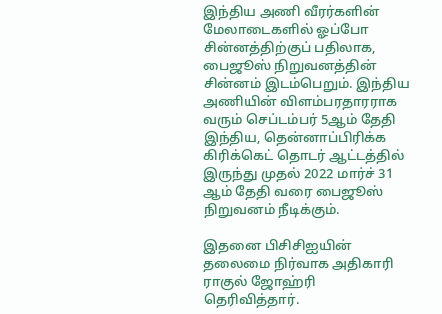இந்திய அணி வீரர்களின் மேலாடைகளில் ஓப்போ சின்னத்திற்குப் பதிலாக, பைஜூஸ் நிறுவனத்தின் சின்னம் இடம்பெறும். இந்திய அணியின் விளம்பரதாரராக வரும் செப்டம்பர் 5ஆம் தேதி இந்திய, தென்னாப்பிரிக்க கிரிக்கெட் தொடர் ஆட்டத்தில் இருந்து முதல் 2022 மார்ச் 31 ஆம் தேதி வரை பைஜூஸ் நிறுவனம் நீடிக்கும்.

இதனை பிசிசிஐயின் தலைமை நிர்வாக அதிகாரி ராகுல் ஜோஹ்ரி தெரிவித்தார்.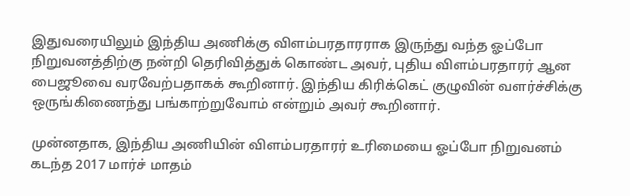இதுவரையிலும் இந்திய அணிக்கு விளம்பரதாரராக இருந்து வந்த ஓப்போ நிறுவனத்திற்கு நன்றி தெரிவித்துக் கொண்ட அவர், புதிய விளம்பரதாரர் ஆன பைஜூவை வரவேற்பதாகக் கூறினார். இந்திய கிரிக்கெட் குழுவின் வளர்ச்சிக்கு ஒருங்கிணைந்து பங்காற்றுவோம் என்றும் அவர் கூறினார்.

முன்னதாக, இந்திய அணியின் விளம்பரதாரர் உரிமையை ஓப்போ நிறுவனம் கடந்த 2017 மார்ச் மாதம்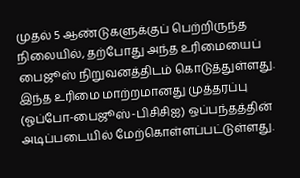முதல் 5 ஆண்டுகளுக்குப் பெற்றிருந்த நிலையில், தற்போது அந்த உரிமையைப் பைஜூஸ் நிறுவனத்திடம் கொடுத்துள்ளது. இந்த உரிமை மாற்றமானது முத்தரப்பு (ஓப்போ-பைஜூஸ்-பிசிசிஐ) ஒப்பந்தத்தின் அடிப்படையில் மேற்கொள்ளப்பட்டுள்ளது.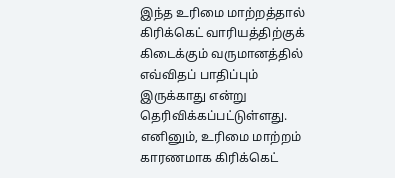இந்த உரிமை மாற்றத்தால் கிரிக்கெட் வாரியத்திற்குக் கிடைக்கும் வருமானத்தில் எவ்விதப் பாதிப்பும் இருக்காது என்று தெரிவிக்கப்பட்டுள்ளது. எனினும், உரிமை மாற்றம் காரணமாக கிரிக்கெட்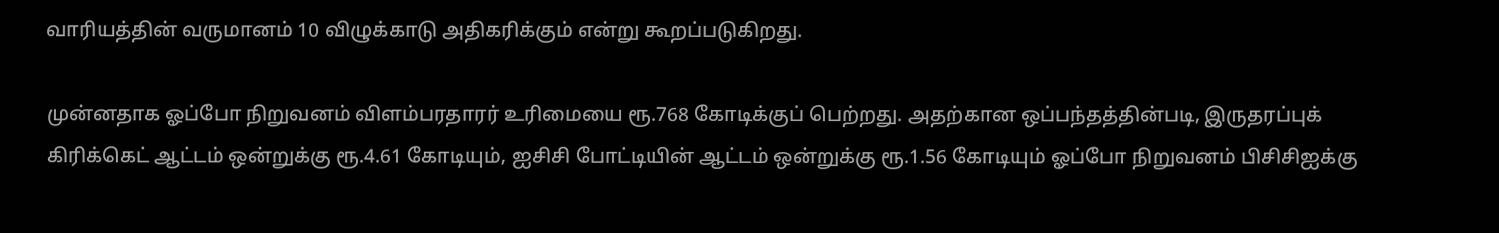வாரியத்தின் வருமானம் 10 விழுக்காடு அதிகரிக்கும் என்று கூறப்படுகிறது.

முன்னதாக ஓப்போ நிறுவனம் விளம்பரதாரர் உரிமையை ரூ.768 கோடிக்குப் பெற்றது. அதற்கான ஒப்பந்தத்தின்படி, இருதரப்புக் கிரிக்கெட் ஆட்டம் ஒன்றுக்கு ரூ.4.61 கோடியும், ஐசிசி போட்டியின் ஆட்டம் ஒன்றுக்கு ரூ.1.56 கோடியும் ஓப்போ நிறுவனம் பிசிசிஐக்கு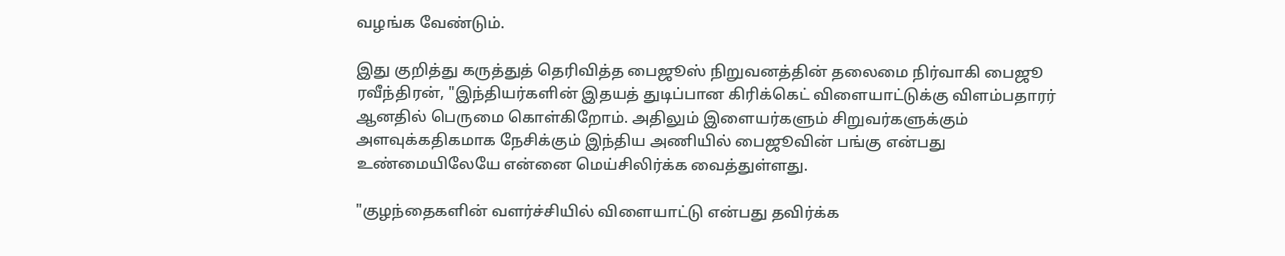வழங்க வேண்டும்.

இது குறித்து கருத்துத் தெரிவித்த பைஜூஸ் நிறுவனத்தின் தலைமை நிர்வாகி பைஜூ ரவீந்திரன், "இந்தியர்களின் இதயத் துடிப்பான கிரிக்கெட் விளையாட்டுக்கு விளம்பதாரர் ஆனதில் பெருமை கொள்கிறோம். அதிலும் இளையர்களும் சிறுவர்களுக்கும் அளவுக்கதிகமாக நேசிக்கும் இந்திய அணியில் பைஜூவின் பங்கு என்பது உண்மையிலேயே என்னை மெய்சிலிர்க்க வைத்துள்ளது.

"குழந்தைகளின் வளர்ச்சியில் விளையாட்டு என்பது தவிர்க்க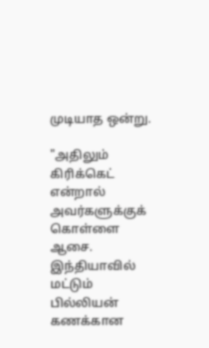முடியாத ஒன்று.

"அதிலும் கிரிக்கெட் என்றால் அவர்களுக்குக் கொள்ளை ஆசை. இந்தியாவில் மட்டும் பில்லியன் கணக்கான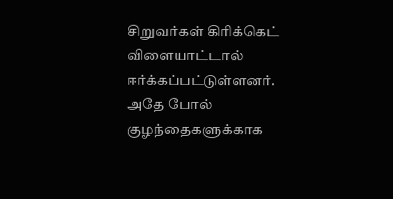சிறுவர்கள் கிரிக்கெட் விளையாட்டால் ஈர்க்கப்பட்டுள்ளனர். அதே போல் குழந்தைகளுக்காக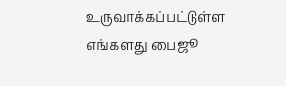உருவாக்கப்பட்டுள்ள எங்களது பைஜூ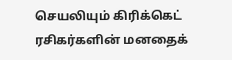செயலியும் கிரிக்கெட் ரசிகர்களின் மனதைக்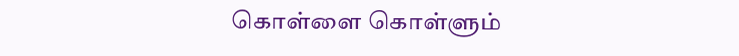கொள்ளை கொள்ளும்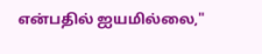என்பதில் ஐயமில்லை,"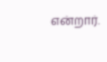என்றார்.